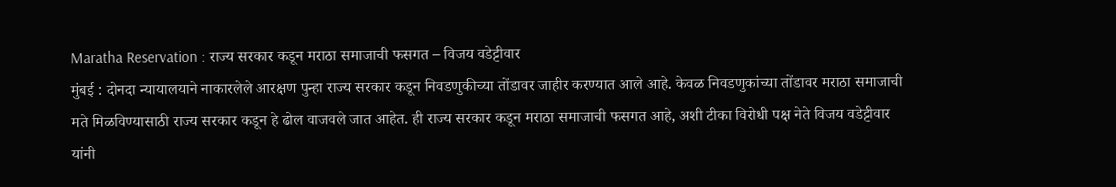Maratha Reservation : राज्य सरकार कडून मराठा समाजाची फसगत – विजय वडेट्टीवार
मुंबई : दोनदा न्यायालयाने नाकारलेले आरक्षण पुन्हा राज्य सरकार कडून निवडणुकीच्या तोंडावर जाहीर करण्यात आले आहे. केवळ निवडणुकांच्या तोंडावर मराठा समाजाची मते मिळविण्यासाठी राज्य सरकार कडून हे ढोल वाजवले जात आहेत. ही राज्य सरकार कडून मराठा समाजाची फसगत आहे, अशी टीका विरोधी पक्ष नेते विजय वडेट्टीवार यांनी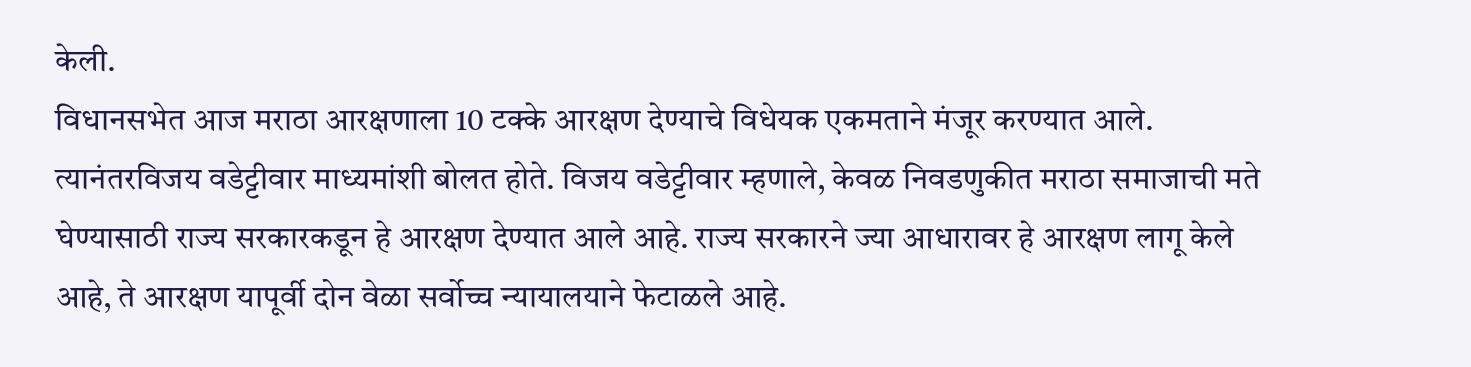केली.
विधानसभेत आज मराठा आरक्षणाला 10 टक्के आरक्षण देण्याचे विधेयक एकमताने मंजूर करण्यात आले. त्यानंतरविजय वडेट्टीवार माध्यमांशी बोलत होते. विजय वडेट्टीवार म्हणाले, केवळ निवडणुकीत मराठा समाजाची मते घेण्यासाठी राज्य सरकारकडून हे आरक्षण देण्यात आले आहे. राज्य सरकारने ज्या आधारावर हे आरक्षण लागू केले आहे, ते आरक्षण यापूर्वी दोन वेळा सर्वोच्च न्यायालयाने फेटाळले आहे.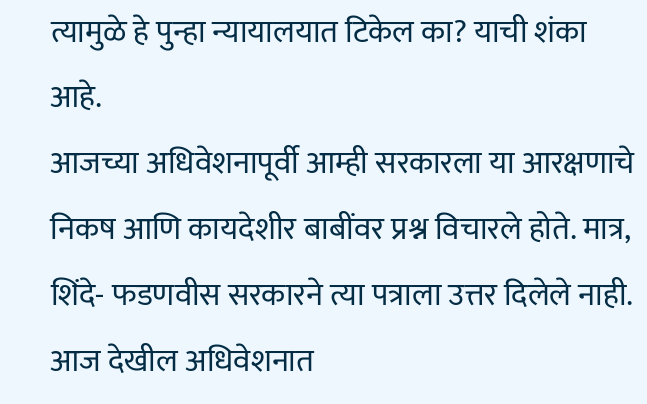त्यामुळे हे पुन्हा न्यायालयात टिकेल का? याची शंका आहे.
आजच्या अधिवेशनापूर्वी आम्ही सरकारला या आरक्षणाचे निकष आणि कायदेशीर बाबींवर प्रश्न विचारले होते. मात्र, शिंदे- फडणवीस सरकारने त्या पत्राला उत्तर दिलेले नाही. आज देखील अधिवेशनात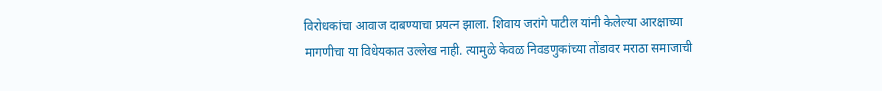विरोधकांचा आवाज दाबण्याचा प्रयत्न झाला. शिवाय जरांगे पाटील यांनी केलेल्या आरक्षाच्या मागणीचा या विधेयकात उल्लेख नाही. त्यामुळे केवळ निवडणुकांच्या तोंडावर मराठा समाजाची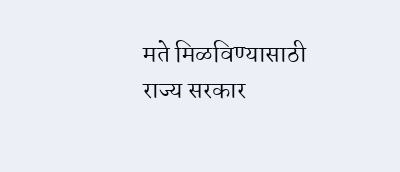मते मिळविण्यासाठी राज्य सरकार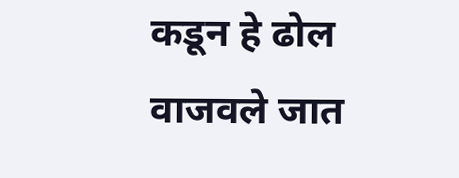कडून हे ढोल वाजवले जात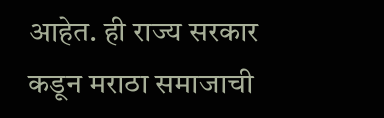आहेत. ही राज्य सरकार कडून मराठा समाजाची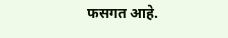फसगत आहे.